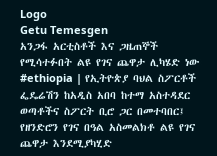Logo
Getu Temesgen
አንጋፋ አርቲስቶች እና ጋዜጠኞች የሚሳተፉበት ልዩ የገና ጨዋታ ሊካሄድ ነው
#ethiopia | የኢትዮጵያ ባህል ስፖርቶች ፌዴሬሽን ከአዲስ አበባ ከተማ አስተዳደር ወጣቶችና ስፖርት ቢሮ ጋር በመተባበር፤ የዘንድሮን የገና በዓል አስመልክቶ ልዩ የገና ጨዋታ እንደሚያካሂድ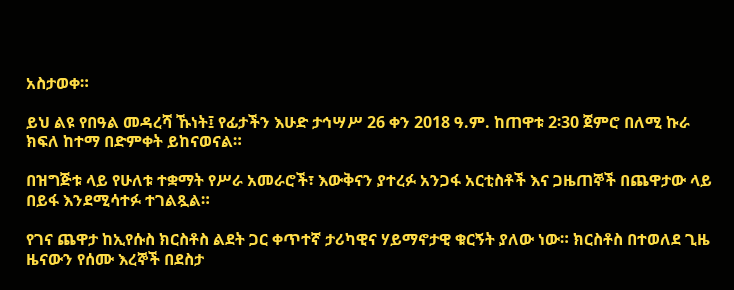አስታወቀ።

ይህ ልዩ የበዓል መዳረሻ ኹነት፤ የፊታችን እሁድ ታኅሣሥ 26 ቀን 2018 ዓ.ም. ከጠዋቱ 2፡30 ጀምሮ በለሚ ኩራ ክፍለ ከተማ በድምቀት ይከናወናል።

በዝግጅቱ ላይ የሁለቱ ተቋማት የሥራ አመራሮች፣ እውቅናን ያተረፉ አንጋፋ አርቲስቶች እና ጋዜጠኞች በጨዋታው ላይ በይፋ እንደሚሳተፉ ተገልጿል።

የገና ጨዋታ ከኢየሱስ ክርስቶስ ልደት ጋር ቀጥተኛ ታሪካዊና ሃይማኖታዊ ቁርኝት ያለው ነው። ክርስቶስ በተወለደ ጊዜ ዜናውን የሰሙ እረኞች በደስታ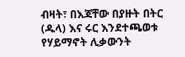ብዛት፣ በእጃቸው በያዙት በትር (ዱላ) እና ሩር እንደተጫወቱ የሃይማኖት ሊቃውንት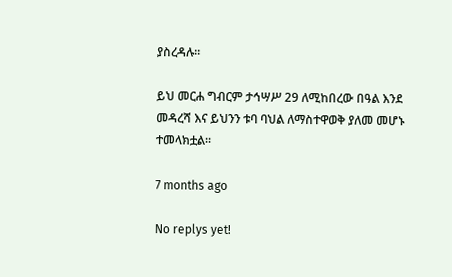ያስረዳሉ።

ይህ መርሐ ግብርም ታኅሣሥ 29 ለሚከበረው በዓል እንደ መዳረሻ እና ይህንን ቱባ ባህል ለማስተዋወቅ ያለመ መሆኑ ተመላክቷል።

7 months ago

No replys yet!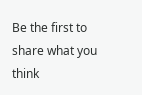Be the first to share what you think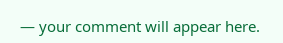— your comment will appear here.